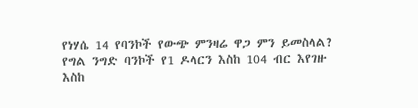የነሃሴ 14 የባንኮች የውጭ ምንዛሬ ዋጋ ምን ይመስላል?
የግል ንግድ ባንኮች የ1 ዶላርን እስከ 104 ብር እየገዙ እስከ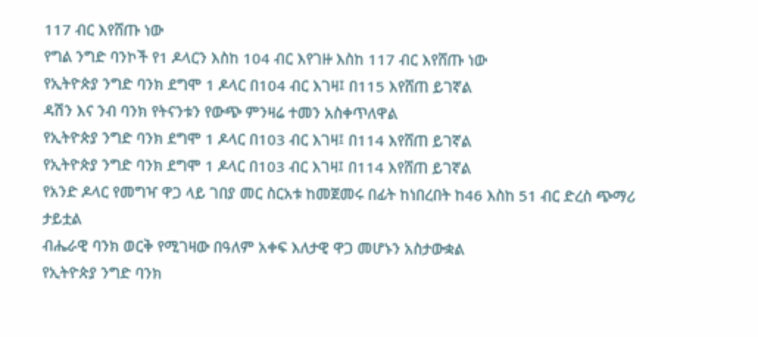117 ብር እየሸጡ ነው
የግል ንግድ ባንኮች የ1 ዶላርን እስከ 104 ብር እየገዙ እስከ 117 ብር እየሸጡ ነው
የኢትዮጵያ ንግድ ባንክ ደግሞ 1 ዶላር በ104 ብር እገዛ፤ በ115 እየሸጠ ይገኛል
ዳሽን እና ንብ ባንክ የትናንቱን የውጭ ምንዛሬ ተመን አስቀጥለዋል
የኢትዮጵያ ንግድ ባንክ ደግሞ 1 ዶላር በ103 ብር እገዛ፤ በ114 እየሸጠ ይገኛል
የኢትዮጵያ ንግድ ባንክ ደግሞ 1 ዶላር በ103 ብር እገዛ፤ በ114 እየሸጠ ይገኛል
የአንድ ዶላር የመግዣ ዋጋ ላይ ገበያ መር ስርአቱ ከመጀመሩ በፊት ከነበረበት ከ46 እስከ 51 ብር ድረስ ጭማሪ ታይቷል
ብሔራዊ ባንክ ወርቅ የሚገዛው በዓለም አቀፍ እለታዊ ዋጋ መሆኑን አስታውቋል
የኢትዮጵያ ንግድ ባንክ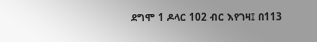ደግሞ 1 ዶላር 102 ብር እየገዛ፤ በ113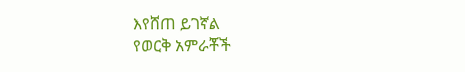እየሸጠ ይገኛል
የወርቅ አምራቾች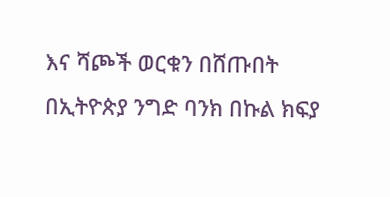እና ሻጮች ወርቁን በሸጡበት በኢትዮጵያ ንግድ ባንክ በኩል ክፍያ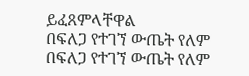ይፈጸምላቸዋል
በፍለጋ የተገኘ ውጤት የለም
በፍለጋ የተገኘ ውጤት የለም